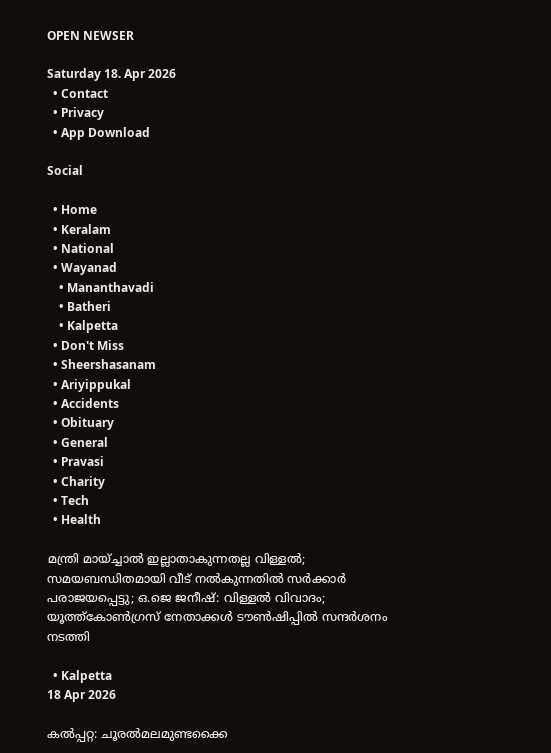OPEN NEWSER

Saturday 18. Apr 2026
  • Contact
  • Privacy
  • App Download

Social

  • Home
  • Keralam
  • National
  • Wayanad
    • Mananthavadi
    • Batheri
    • Kalpetta
  • Don't Miss
  • Sheershasanam
  • Ariyippukal
  • Accidents
  • Obituary
  • General
  • Pravasi
  • Charity
  • Tech
  • Health

മന്ത്രി മായ്ച്ചാല്‍ ഇല്ലാതാകുന്നതല്ല വിള്ളല്‍; സമയബന്ധിതമായി വീട് നല്‍കുന്നതില്‍ സര്‍ക്കാര്‍ പരാജയപ്പെട്ടു; ഒ.ജെ ജനീഷ്: വിള്ളല്‍ വിവാദം; യൂത്ത്‌കോണ്‍ഗ്രസ് നേതാക്കള്‍ ടൗണ്‍ഷിപ്പില്‍ സന്ദര്‍ശനം നടത്തി

  • Kalpetta
18 Apr 2026

കല്‍പ്പറ്റ: ചൂരല്‍മലമുണ്ടക്കൈ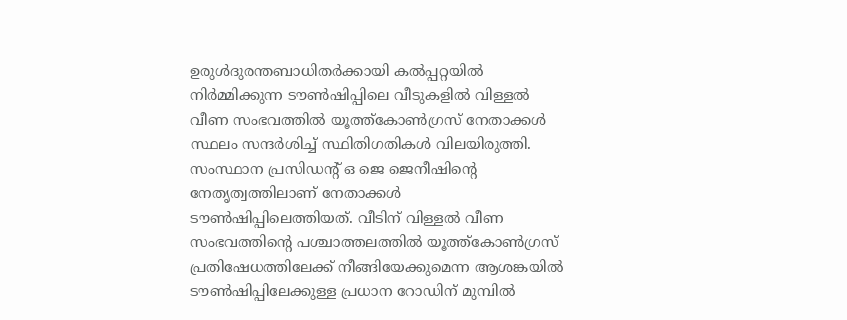ഉരുള്‍ദുരന്തബാധിതര്‍ക്കായി കല്‍പ്പറ്റയില്‍ നിര്‍മ്മിക്കുന്ന ടൗണ്‍ഷിപ്പിലെ വീടുകളില്‍ വിള്ളല്‍ വീണ സംഭവത്തില്‍ യൂത്ത്‌കോണ്‍ഗ്രസ് നേതാക്കള്‍ സ്ഥലം സന്ദര്‍ശിച്ച് സ്ഥിതിഗതികള്‍ വിലയിരുത്തി. സംസ്ഥാന പ്രസിഡന്റ് ഒ ജെ ജെനീഷിന്റെ നേതൃത്വത്തിലാണ് നേതാക്കള്‍ ടൗണ്‍ഷിപ്പിലെത്തിയത്. വീടിന് വിള്ളല്‍ വീണ സംഭവത്തിന്റെ പശ്ചാത്തലത്തില്‍ യൂത്ത്‌കോണ്‍ഗ്രസ് പ്രതിഷേധത്തിലേക്ക് നീങ്ങിയേക്കുമെന്ന ആശങ്കയില്‍ ടൗണ്‍ഷിപ്പിലേക്കുള്ള പ്രധാന റോഡിന് മുമ്പില്‍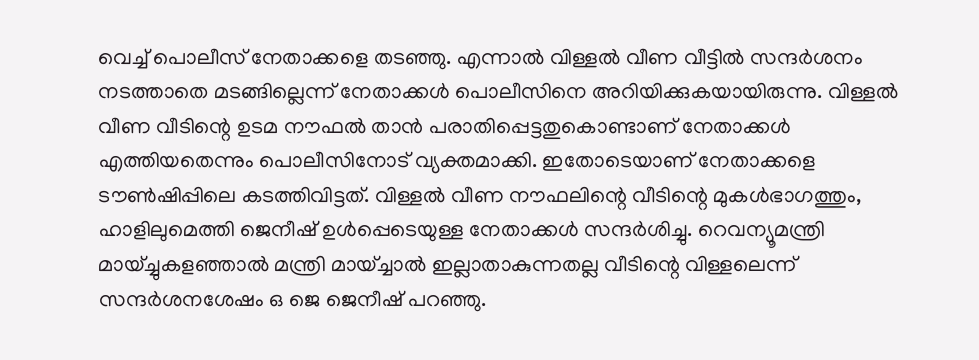വെച്ച് പൊലീസ് നേതാക്കളെ തടഞ്ഞു. എന്നാല്‍ വിള്ളല്‍ വീണ വീട്ടില്‍ സന്ദര്‍ശനം നടത്താതെ മടങ്ങില്ലെന്ന് നേതാക്കള്‍ പൊലീസിനെ അറിയിക്കുകയായിരുന്നു. വിള്ളല്‍ വീണ വീടിന്റെ ഉടമ നൗഫല്‍ താന്‍ പരാതിപ്പെട്ടതുകൊണ്ടാണ് നേതാക്കള്‍ എത്തിയതെന്നും പൊലീസിനോട് വ്യക്തമാക്കി. ഇതോടെയാണ് നേതാക്കളെ ടൗണ്‍ഷിപ്പിലെ കടത്തിവിട്ടത്. വിള്ളല്‍ വീണ നൗഫലിന്റെ വീടിന്റെ മുകള്‍ഭാഗത്തും, ഹാളിലുമെത്തി ജെനീഷ് ഉള്‍പ്പെടെയുള്ള നേതാക്കള്‍ സന്ദര്‍ശിച്ചു. റെവന്യൂമന്ത്രി മായ്ച്ചുകളഞ്ഞാല്‍ മന്ത്രി മായ്ച്ചാല്‍ ഇല്ലാതാകുന്നതല്ല വീടിന്റെ വിള്ളലെന്ന് സന്ദര്‍ശനശേഷം ഒ ജെ ജെനീഷ് പറഞ്ഞു.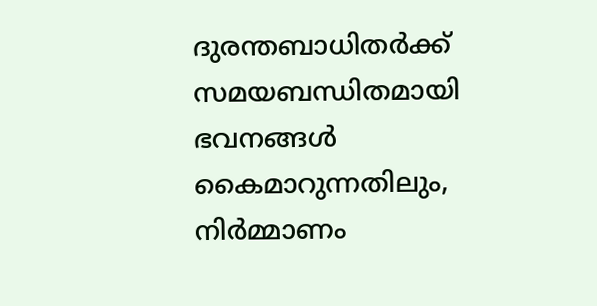ദുരന്തബാധിതര്‍ക്ക് സമയബന്ധിതമായി ഭവനങ്ങള്‍ കൈമാറുന്നതിലും, നിര്‍മ്മാണം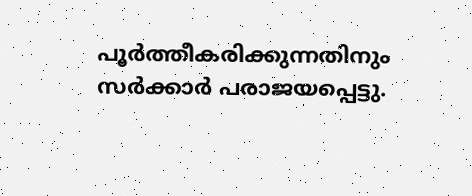പൂര്‍ത്തീകരിക്കുന്നതിനും സര്‍ക്കാര്‍ പരാജയപ്പെട്ടു.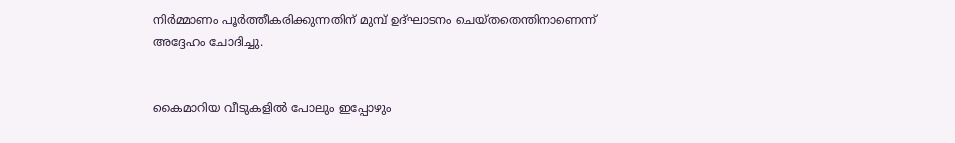നിര്‍മ്മാണം പൂര്‍ത്തീകരിക്കുന്നതിന് മുമ്പ് ഉദ്ഘാടനം ചെയ്തതെന്തിനാണെന്ന് അദ്ദേഹം ചോദിച്ചു.


കൈമാറിയ വീടുകളില്‍ പോലും ഇപ്പോഴും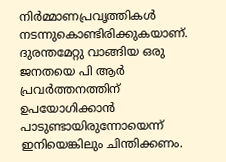നിര്‍മ്മാണപ്രവൃത്തികള്‍ നടന്നുകൊണ്ടിരിക്കുകയാണ്. ദുരന്തമേറ്റു വാങ്ങിയ ഒരു ജനതയെ പി ആര്‍ പ്രവര്‍ത്തനത്തിന് ഉപയോഗിക്കാന്‍ പാടുണ്ടായിരുന്നോയെന്ന് ഇനിയെങ്കിലും ചിന്തിക്കണം.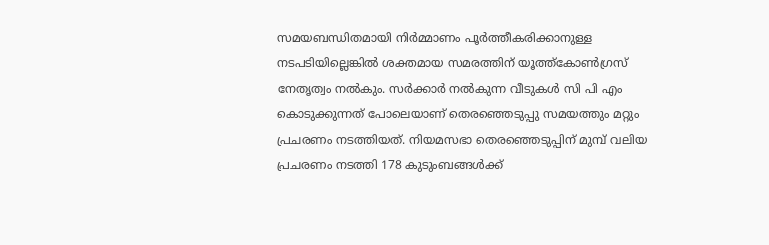സമയബന്ധിതമായി നിര്‍മ്മാണം പൂര്‍ത്തീകരിക്കാനുള്ള നടപടിയില്ലെങ്കില്‍ ശക്തമായ സമരത്തിന് യൂത്ത്‌കോണ്‍ഗ്രസ് നേതൃത്വം നല്‍കും. സര്‍ക്കാര്‍ നല്‍കുന്ന വീടുകള്‍ സി പി എം കൊടുക്കുന്നത് പോലെയാണ് തെരഞ്ഞെടുപ്പു സമയത്തും മറ്റും പ്രചരണം നടത്തിയത്. നിയമസഭാ തെരഞ്ഞെടുപ്പിന് മുമ്പ് വലിയ പ്രചരണം നടത്തി 178 കുടുംബങ്ങള്‍ക്ക്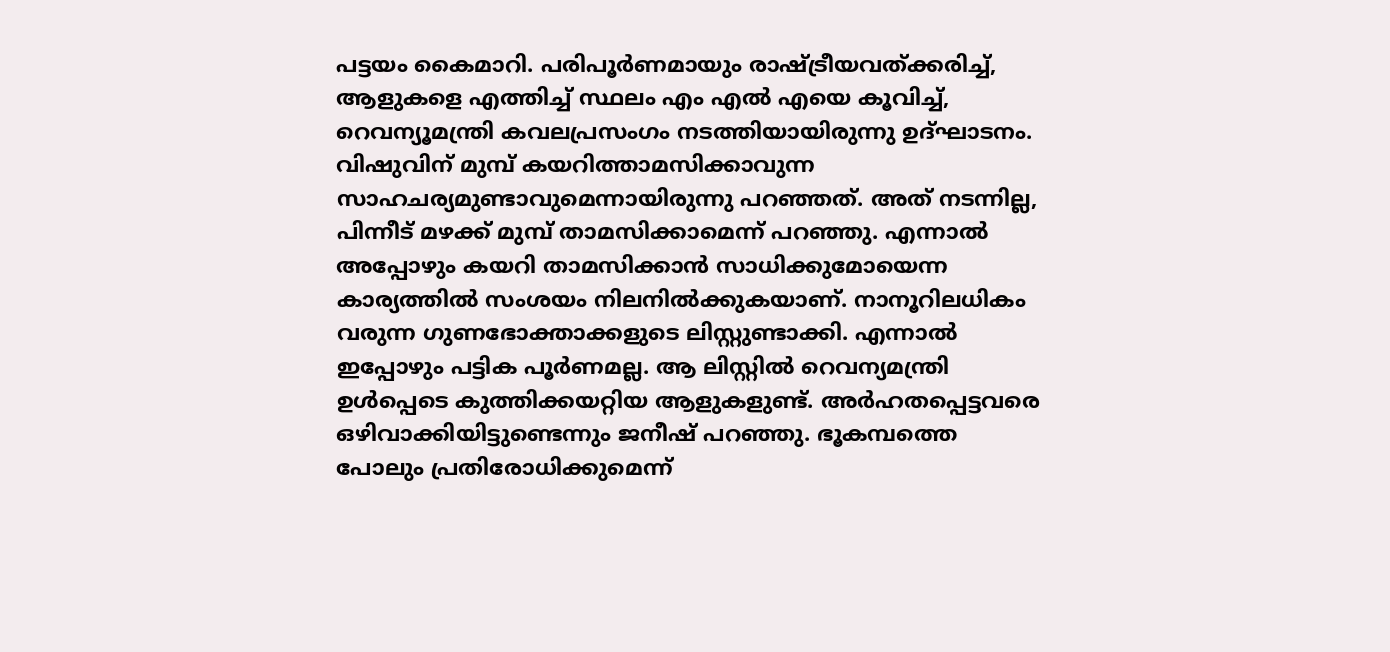പട്ടയം കൈമാറി. പരിപൂര്‍ണമായും രാഷ്ട്രീയവത്ക്കരിച്ച്, ആളുകളെ എത്തിച്ച് സ്ഥലം എം എല്‍ എയെ കൂവിച്ച്, റെവന്യൂമന്ത്രി കവലപ്രസംഗം നടത്തിയായിരുന്നു ഉദ്ഘാടനം. വിഷുവിന് മുമ്പ് കയറിത്താമസിക്കാവുന്ന സാഹചര്യമുണ്ടാവുമെന്നായിരുന്നു പറഞ്ഞത്. അത് നടന്നില്ല, പിന്നീട് മഴക്ക് മുമ്പ് താമസിക്കാമെന്ന് പറഞ്ഞു. എന്നാല്‍ അപ്പോഴും കയറി താമസിക്കാന്‍ സാധിക്കുമോയെന്ന കാര്യത്തില്‍ സംശയം നിലനില്‍ക്കുകയാണ്. നാനൂറിലധികം വരുന്ന ഗുണഭോക്താക്കളുടെ ലിസ്റ്റുണ്ടാക്കി. എന്നാല്‍ ഇപ്പോഴും പട്ടിക പൂര്‍ണമല്ല. ആ ലിസ്റ്റില്‍ റെവന്യമന്ത്രി ഉള്‍പ്പെടെ കുത്തിക്കയറ്റിയ ആളുകളുണ്ട്. അര്‍ഹതപ്പെട്ടവരെ ഒഴിവാക്കിയിട്ടുണ്ടെന്നും ജനീഷ് പറഞ്ഞു. ഭൂകമ്പത്തെ പോലും പ്രതിരോധിക്കുമെന്ന്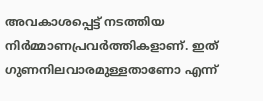അവകാശപ്പെട്ട് നടത്തിയ നിര്‍മ്മാണപ്രവര്‍ത്തികളാണ്. ഇത് ഗുണനിലവാരമുള്ളതാണോ എന്ന്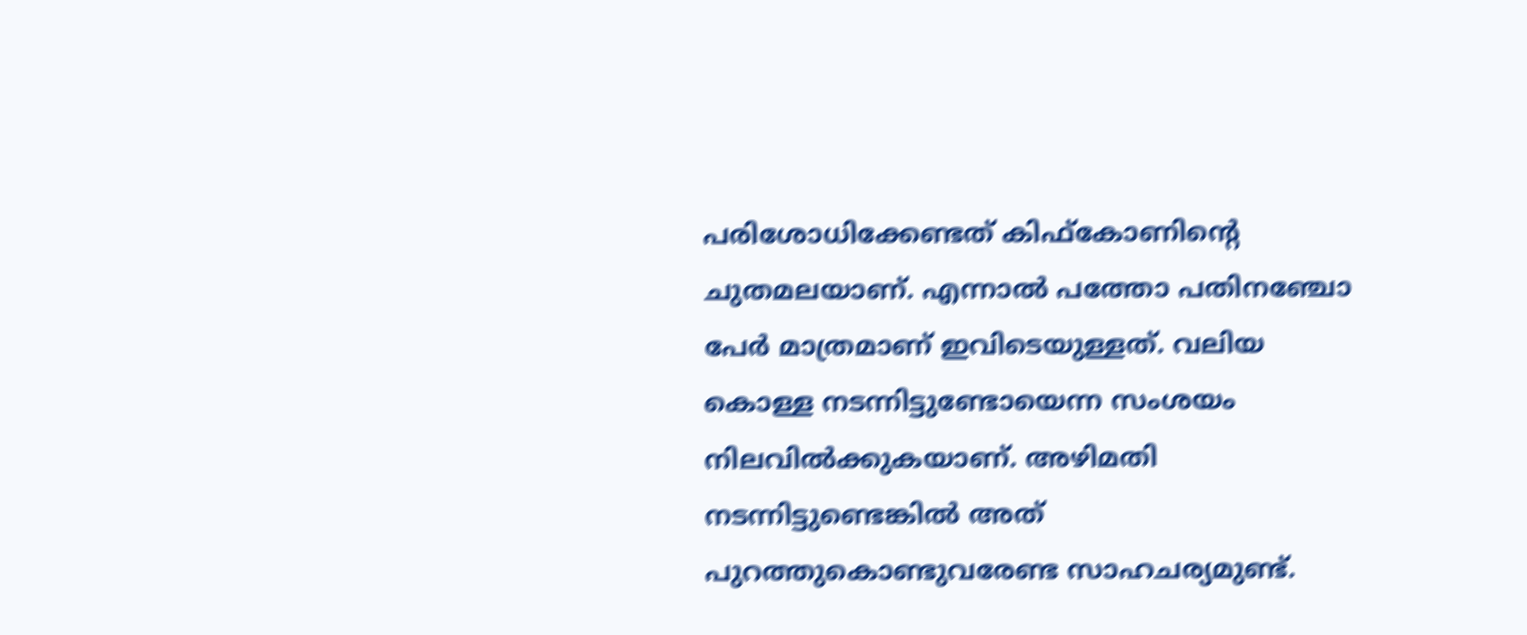പരിശോധിക്കേണ്ടത് കിഫ്‌കോണിന്റെ ചുതമലയാണ്. എന്നാല്‍ പത്തോ പതിനഞ്ചോ പേര്‍ മാത്രമാണ് ഇവിടെയുള്ളത്. വലിയ കൊള്ള നടന്നിട്ടുണ്ടോയെന്ന സംശയം നിലവില്‍ക്കുകയാണ്. അഴിമതി നടന്നിട്ടുണ്ടെങ്കില്‍ അത് പുറത്തുകൊണ്ടുവരേണ്ട സാഹചര്യമുണ്ട്.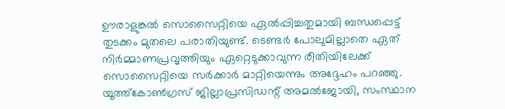ഊരാളുങ്കല്‍ സൊസൈറ്റിയെ ഏല്‍പ്പിച്ചതുമായി ബന്ധപ്പെട്ട് തുടക്കം മുതലെ പരാതിയുണ്ട്. ടെണ്ടര്‍ പോലുമില്ലാതെ ഏത് നിര്‍മ്മാണപ്രവൃത്തിയും ഏറ്റെടുക്കാവുന്ന രീതിയിലേക്ക് സൊസൈറ്റിയെ സര്‍ക്കാര്‍ മാറ്റിയെന്നും അദ്ദേഹം പറഞ്ഞു. യൂത്ത്‌കോണ്‍ഗ്രസ് ജില്ലാപ്രസിഡന്റ് അമല്‍ജോയി, സംസ്ഥാന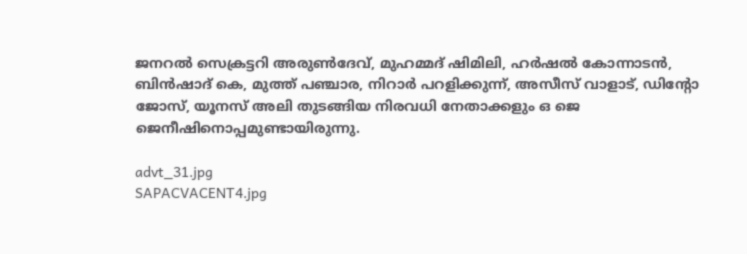ജനറല്‍ സെക്രട്ടറി അരുണ്‍ദേവ്, മുഹമ്മദ് ഷിമിലി, ഹര്‍ഷല്‍ കോന്നാടന്‍, ബിന്‍ഷാദ് കെ, മുത്ത് പഞ്ചാര, നിറാര്‍ പറളിക്കുന്ന്, അസീസ് വാളാട്, ഡിന്റോ ജോസ്, യൂനസ് അലി തുടങ്ങിയ നിരവധി നേതാക്കളും ഒ ജെ ജെനീഷിനൊപ്പമുണ്ടായിരുന്നു.

advt_31.jpg
SAPACVACENT4.jpg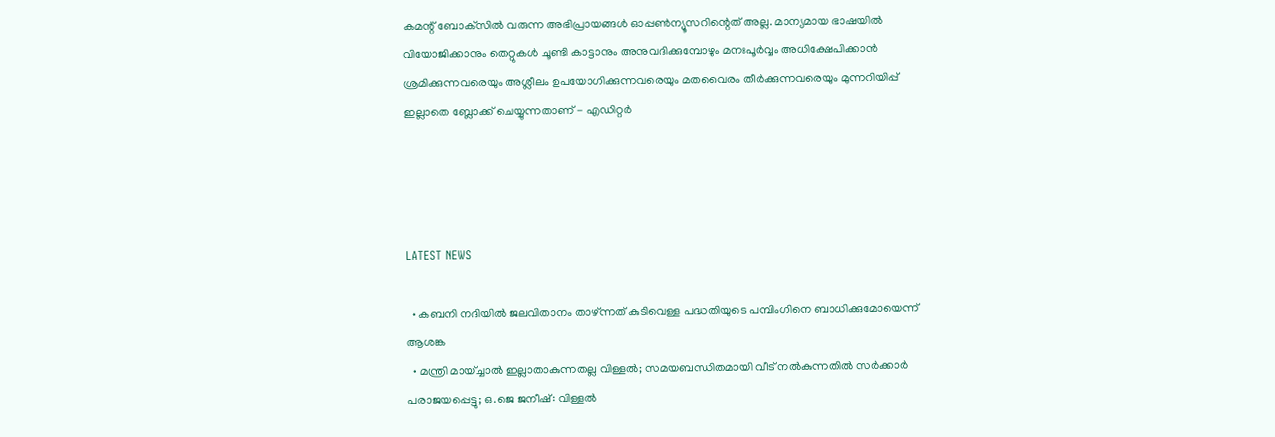കമന്റ് ബോക്‌സില്‍ വരുന്ന അഭിപ്രായങ്ങള്‍ ഓപ്പൺന്യൂസറിന്റെത് അല്ല. മാന്യമായ ഭാഷയില്‍ വിയോജിക്കാനും തെറ്റുകള്‍ ചൂണ്ടി കാട്ടാനും അനുവദിക്കുമ്പോഴും മനഃപൂര്‍വ്വം അധിക്ഷേപിക്കാന്‍ ശ്രമിക്കുന്നവരെയും അശ്ലീലം ഉപയോഗിക്കുന്നവരെയും മതവൈരം തീര്‍ക്കുന്നവരെയും മുന്നറിയിപ്പ് ഇല്ലാതെ ബ്ലോക്ക് ചെയ്യുന്നതാണ് - എഡിറ്റര്‍




LATEST NEWS

  • കബനി നദിയില്‍ ജലവിതാനം താഴ്ന്നത് കുടിവെള്ള പദ്ധതിയുടെ പമ്പിംഗിനെ ബാധിക്കുമോയെന്ന് ആശങ്ക
  • മന്ത്രി മായ്ച്ചാല്‍ ഇല്ലാതാകുന്നതല്ല വിള്ളല്‍; സമയബന്ധിതമായി വീട് നല്‍കുന്നതില്‍ സര്‍ക്കാര്‍ പരാജയപ്പെട്ടു; ഒ.ജെ ജനീഷ്: വിള്ളല്‍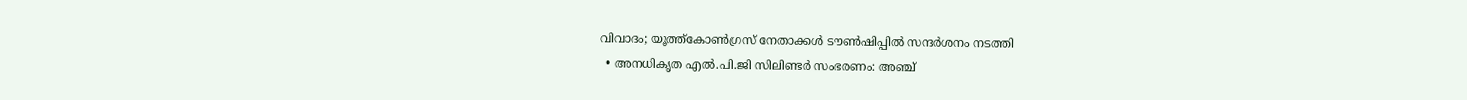വിവാദം; യൂത്ത്‌കോണ്‍ഗ്രസ് നേതാക്കള്‍ ടൗണ്‍ഷിപ്പില്‍ സന്ദര്‍ശനം നടത്തി
  • അനധികൃത എല്‍.പി.ജി സിലിണ്ടര്‍ സംഭരണം: അഞ്ച്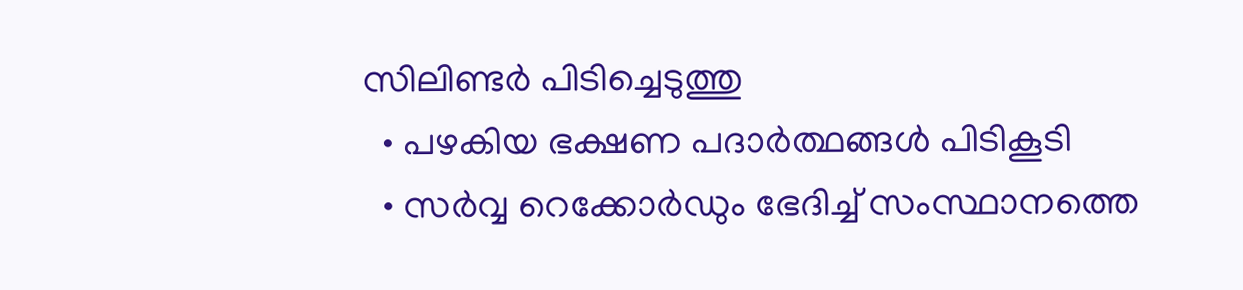സിലിണ്ടര്‍ പിടിച്ചെടുത്തു
  • പഴകിയ ഭക്ഷണ പദാര്‍ത്ഥങ്ങള്‍ പിടികൂടി
  • സര്‍വ്വ റെക്കോര്‍ഡും ഭേദിച്ച് സംസ്ഥാനത്തെ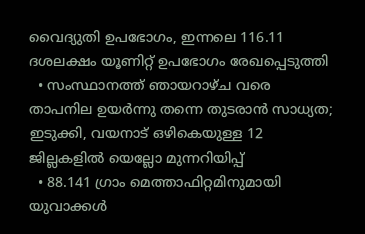വൈദ്യുതി ഉപഭോഗം, ഇന്നലെ 116.11 ദശലക്ഷം യൂണിറ്റ് ഉപഭോഗം രേഖപ്പെടുത്തി
  • സംസ്ഥാനത്ത് ഞായറാഴ്ച വരെ താപനില ഉയര്‍ന്നു തന്നെ തുടരാന്‍ സാധ്യത; ഇടുക്കി, വയനാട് ഒഴികെയുള്ള 12 ജില്ലകളില്‍ യെല്ലോ മുന്നറിയിപ്പ്
  • 88.141 ഗ്രാം മെത്താഫിറ്റമിനുമായി യുവാക്കള്‍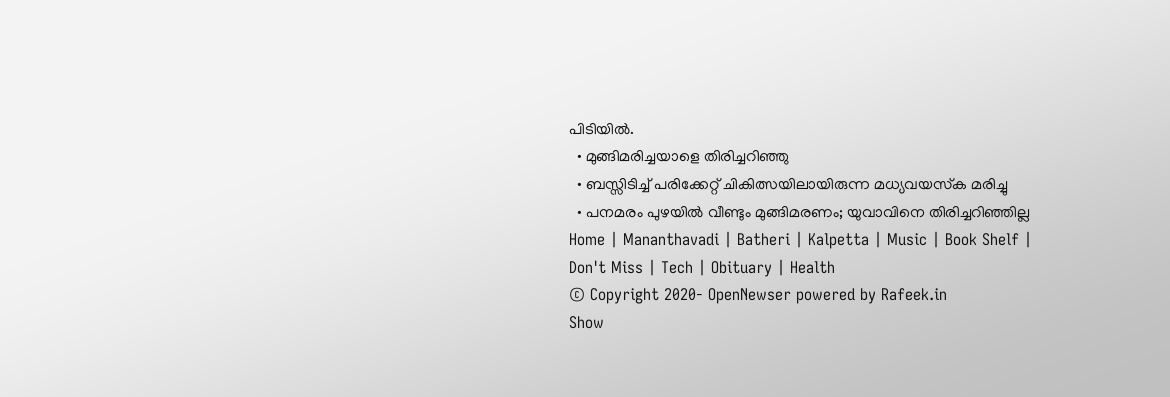പിടിയില്‍.
  • മുങ്ങിമരിച്ചയാളെ തിരിച്ചറിഞ്ഞു
  • ബസ്സിടിച്ച് പരിക്കേറ്റ് ചികിത്സയിലായിരുന്ന മധ്യവയസ്‌ക മരിച്ചു
  • പനമരം പുഴയില്‍ വീണ്ടും മുങ്ങിമരണം; യുവാവിനെ തിരിച്ചറിഞ്ഞില്ല
Home | Mananthavadi | Batheri | Kalpetta | Music | Book Shelf | Don't Miss | Tech | Obituary | Health
© Copyright 2020- OpenNewser powered by Rafeek.in
Show